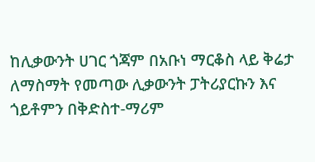ከሊቃውንት ሀገር ጎጃም በአቡነ ማርቆስ ላይ ቅሬታ ለማስማት የመጣው ሊቃውንት ፓትሪያርኩን እና ጎይቶምን በቅድስተ-ማሪም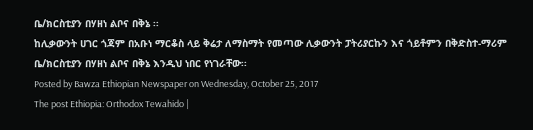ቤ/ክርስቲያን በሃዘነ ልቦና በቅኔ ፡፡
ከሊቃውንት ሀገር ጎጃም በአቡነ ማርቆስ ላይ ቅሬታ ለማስማት የመጣው ሊቃውንት ፓትሪያርኩን እና ጎይቶምን በቅድስተ-ማሪም ቤ/ክርስቲያን በሃዘነ ልቦና በቅኔ እንዲህ ነበር የነገራቸው፡፡
Posted by Bawza Ethiopian Newspaper on Wednesday, October 25, 2017
The post Ethiopia: Orthodox Tewahido |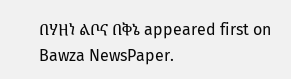በሃዘነ ልቦና በቅኔ appeared first on Bawza NewsPaper.